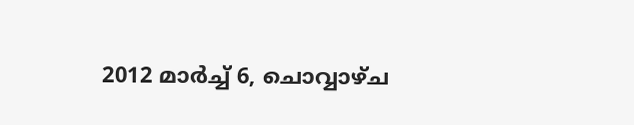2012 മാർച്ച് 6, ചൊവ്വാഴ്ച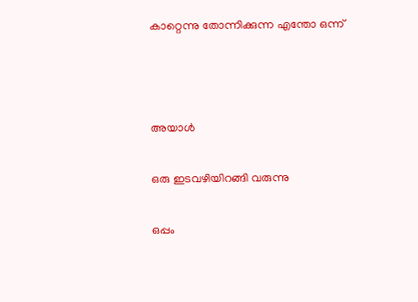കാറ്റെന്നു തോന്നിക്കുന്ന എന്തോ ഒന്ന്



അയാള്‍

ഒരു ഇടവഴിയിറങ്ങി വരുന്നു

ഒപ്പം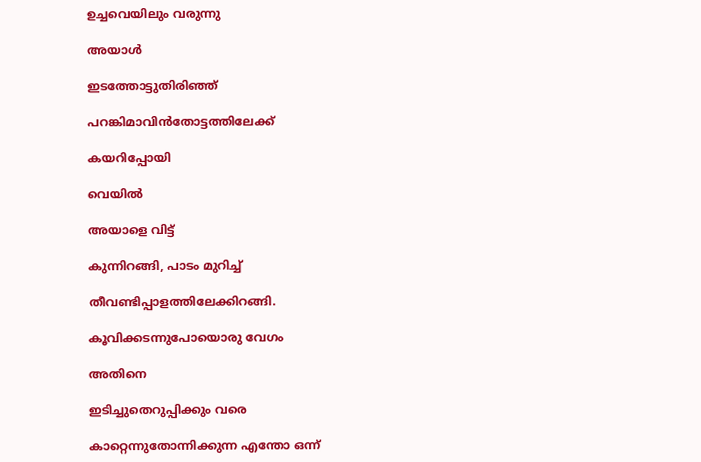ഉച്ചവെയിലും വരുന്നു

അയാള്‍

ഇടത്തോട്ടുതിരിഞ്ഞ്

പറങ്കിമാവിന്‍തോട്ടത്തിലേക്ക്

കയറിപ്പോയി

വെയില്‍

അയാളെ വിട്ട്

കുന്നിറങ്ങി, പാടം മുറിച്ച്

തീവണ്ടിപ്പാളത്തിലേക്കിറങ്ങി.

കൂവിക്കടന്നുപോയൊരു വേഗം

അതിനെ

ഇടിച്ചുതെറുപ്പിക്കും വരെ

കാറ്റെന്നുതോന്നിക്കുന്ന എന്തോ ഒന്ന്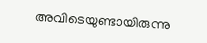അവിടെയുണ്ടായിരുന്നു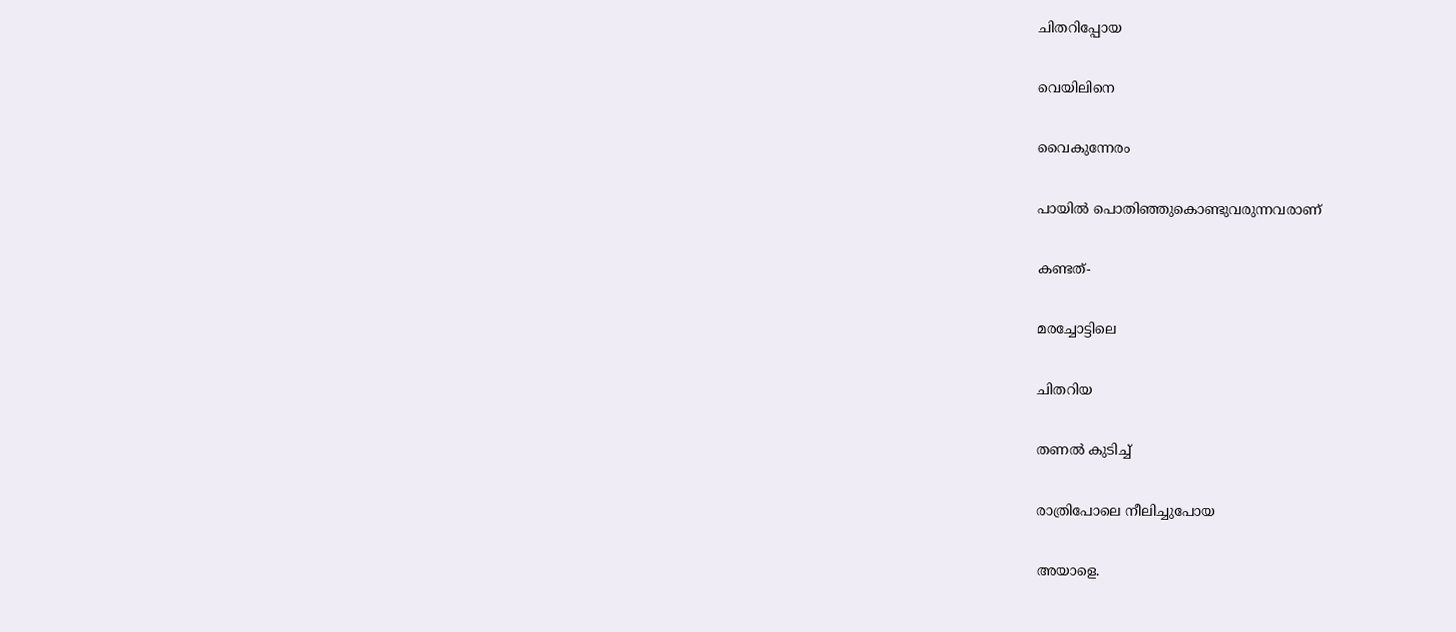ചിതറിപ്പോയ

വെയിലിനെ

വൈകുന്നേരം

പായില്‍ പൊതിഞ്ഞുകൊണ്ടുവരുന്നവരാണ്

കണ്ടത്-

മരച്ചോട്ടിലെ

ചിതറിയ

തണല്‍ കുടിച്ച്

രാത്രിപോലെ നീലിച്ചുപോയ

അയാളെ.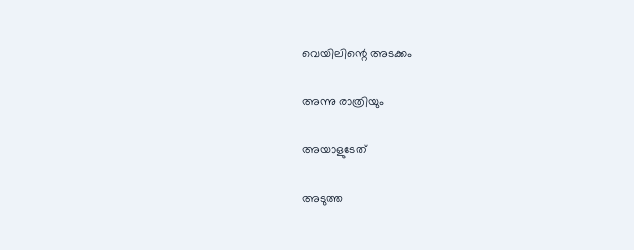വെയിലിന്റെ അടക്കം

അന്നു രാത്രിയും

അയാളുടേത്

അടുത്ത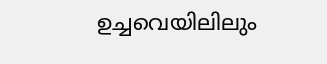ഉച്ചവെയിലിലും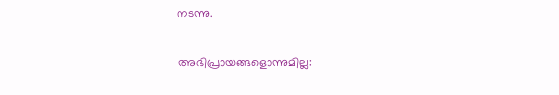നടന്നു.

അഭിപ്രായങ്ങളൊന്നുമില്ല: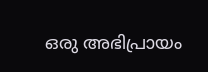ഒരു അഭിപ്രായം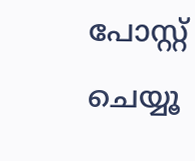പോസ്റ്റ് ചെയ്യൂ